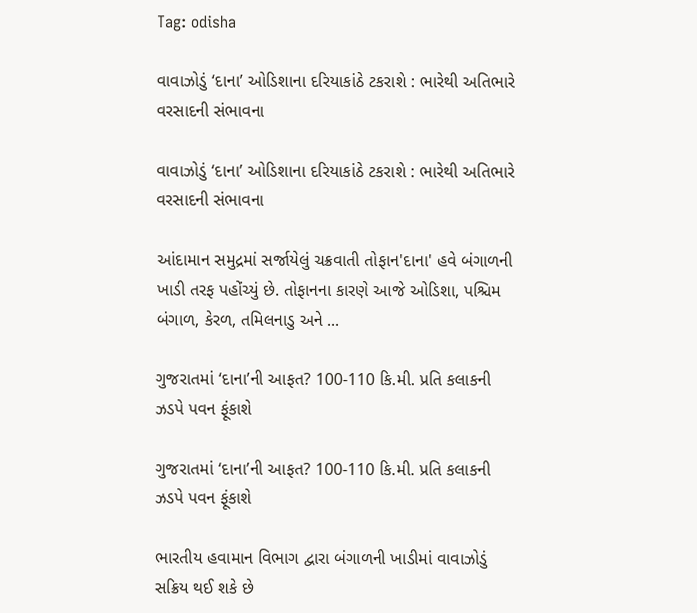Tag: odisha

વાવાઝોડું ‘દાના’ ઓડિશાના દરિયાકાંઠે ટકરાશે : ભારેથી અતિભારે વરસાદની સંભાવના

વાવાઝોડું ‘દાના’ ઓડિશાના દરિયાકાંઠે ટકરાશે : ભારેથી અતિભારે વરસાદની સંભાવના

આંદામાન સમુદ્રમાં સર્જાયેલું ચક્રવાતી તોફાન'દાના' હવે બંગાળની ખાડી તરફ પહોંચ્યું છે. તોફાનના કારણે આજે ઓડિશા, પશ્ચિમ બંગાળ, કેરળ, તમિલનાડુ અને ...

ગુજરાતમાં ‘દાના’ની આફત? 100-110 કિ.મી. પ્રતિ કલાકની ઝડપે પવન ફૂંકાશે

ગુજરાતમાં ‘દાના’ની આફત? 100-110 કિ.મી. પ્રતિ કલાકની ઝડપે પવન ફૂંકાશે

ભારતીય હવામાન વિભાગ દ્વારા બંગાળની ખાડીમાં વાવાઝોડું સક્રિય થઈ શકે છે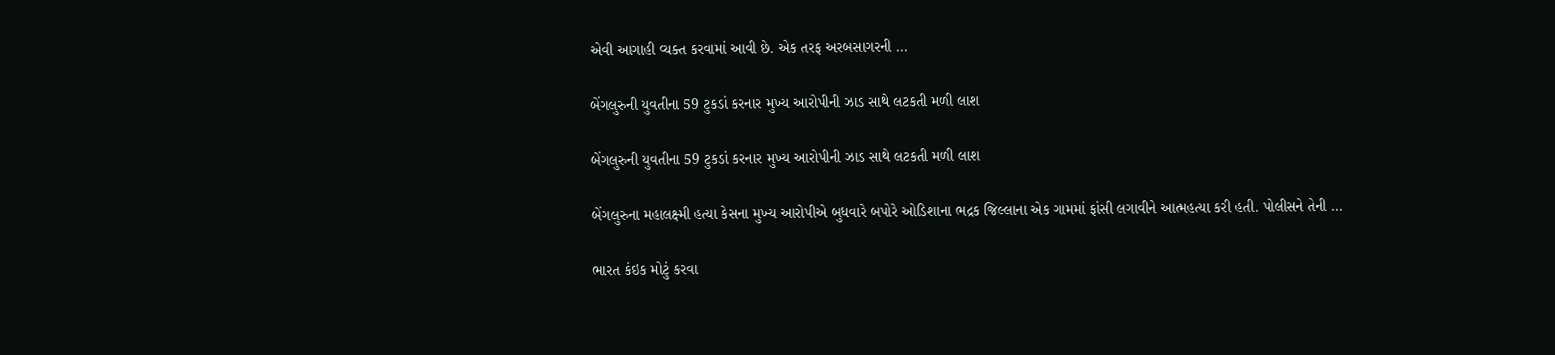એવી આગાહી વ્યક્ત કરવામાં આવી છે. એક તરફ અરબસાગરની ...

બેંગલુરુની યુવતીના 59 ટુકડાં કરનાર મુખ્ય આરોપીની ઝાડ સાથે લટકતી મળી લાશ

બેંગલુરુની યુવતીના 59 ટુકડાં કરનાર મુખ્ય આરોપીની ઝાડ સાથે લટકતી મળી લાશ

બેંગલુરુના મહાલક્ષ્મી હત્યા કેસના મુખ્ય આરોપીએ બુધવારે બપોરે ઓડિશાના ભદ્રક જિલ્લાના એક ગામમાં ફાંસી લગાવીને આત્મહત્યા કરી હતી. પોલીસને તેની ...

ભારત કંઇક મોટું કરવા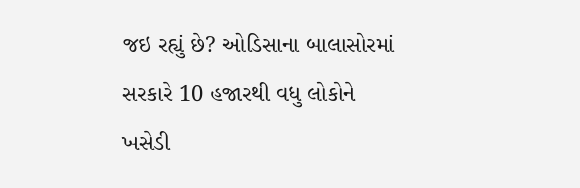જઇ રહ્યું છે? ઓડિસાના બાલાસોરમાં સરકારે 10 હજારથી વધુ લોકોને ખસેડી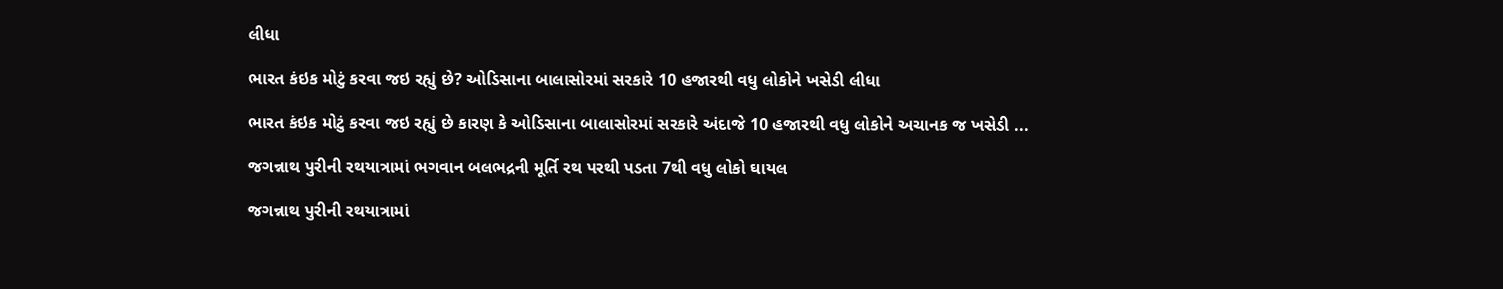લીધા

ભારત કંઇક મોટું કરવા જઇ રહ્યું છે? ઓડિસાના બાલાસોરમાં સરકારે 10 હજારથી વધુ લોકોને ખસેડી લીધા

ભારત કંઇક મોટું કરવા જઇ રહ્યું છે કારણ કે ઓડિસાના બાલાસોરમાં સરકારે અંદાજે 10 હજારથી વધુ લોકોને અચાનક જ ખસેડી ...

જગન્નાથ પુરીની રથયાત્રામાં ભગવાન બલભદ્રની મૂર્તિ રથ પરથી પડતા 7થી વધુ લોકો ઘાયલ

જગન્નાથ પુરીની રથયાત્રામાં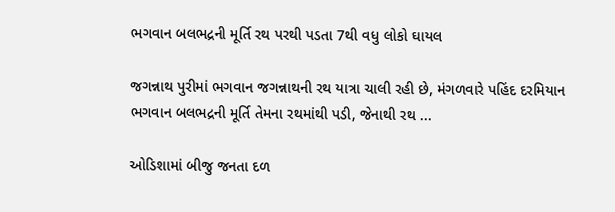ભગવાન બલભદ્રની મૂર્તિ રથ પરથી પડતા 7થી વધુ લોકો ઘાયલ

જગન્નાથ પુરીમાં ભગવાન જગન્નાથની રથ યાત્રા ચાલી રહી છે, મંગળવારે પહિંદ દરમિયાન ભગવાન બલભદ્રની મૂર્તિ તેમના રથમાંથી પડી, જેનાથી રથ ...

ઓડિશામાં બીજુ જનતા દળ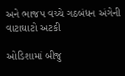અને ભાજપ વચ્ચે ગઠબંધન અંગેની વાટાઘાટો અટકી

ઓડિશામાં બીજુ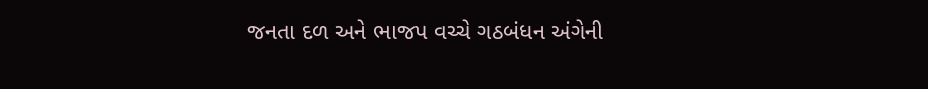જનતા દળ અને ભાજપ વચ્ચે ગઠબંધન અંગેની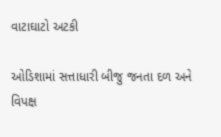વાટાઘાટો અટકી

ઓડિશામાં સત્તાધારી બીજુ જનતા દળ અને વિપક્ષ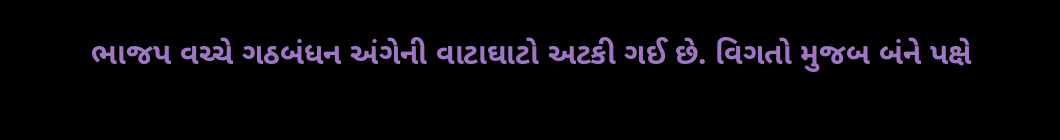ભાજપ વચ્ચે ગઠબંધન અંગેની વાટાઘાટો અટકી ગઈ છે. વિગતો મુજબ બંને પક્ષે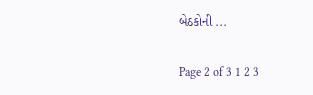બેઠકોની ...

Page 2 of 3 1 2 3